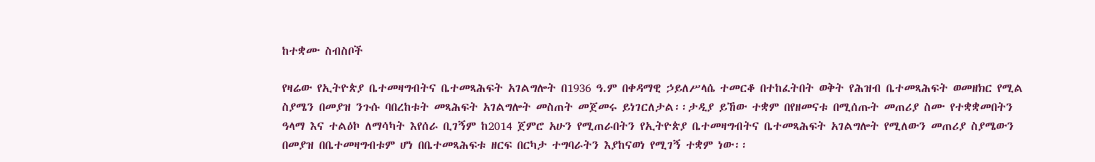ከተቋሙ ስብስቦች

የዛሬው የኢትዮጵያ ቤተመዛግብትና ቤተመጻሕፍት አገልግሎት በ1936 ዓ.ም በቀዳማዊ ኃይለሥላሴ ተመርቆ በተከፈትበት ወቅት የሕዝብ ቤተመጻሕፍት ወመዘክር የሚል ስያሜን በመያዝ ንጉሱ ባበረከቱት መጻሕፍት አገልግሎት መስጠት መጀመሩ ይነገርለታል፡፡ታዲያ ይኸው ተቋም በየዘመናቱ በሚሰጡት መጠሪያ ስሙ የተቋቋመበትን ዓላማ እና ተልዕኮ ለማሳካት እየሰራ ቢገኝም ከ2014 ጀምሮ አሁን የሚጠራበትን የኢትዮጵያ ቤተመዛግብትና ቤተመጻሕፍት አገልግሎት የሚለውን መጠሪያ ስያሜውን በመያዝ በቤተመዛግብቱም ሆነ በቤተመጻሕፍቱ ዘርፍ በርካታ ተግባራትን እያከናወነ የሚገኝ ተቋም ነው፡፡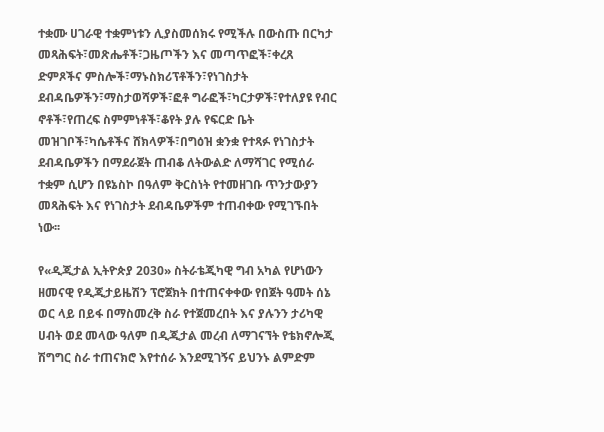ተቋሙ ሀገራዊ ተቋምነቱን ሊያስመሰክሩ የሚችሉ በውስጡ በርካታ መጻሕፍት፣መጽሔቶች፣ጋዜጦችን እና መጣጥፎች፣ቀረጸ ድምጾችና ምስሎች፣ማኑስክሪፕቶችን፣የነገስታት ደብዳቤዎችን፣ማስታወሻዎች፣ፎቶ ግራፎች፣ካርታዎች፣የተለያዩ የብር ኖቶች፣የጠረፍ ስምምነቶች፣ቆየት ያሉ የፍርድ ቤት መዝገቦች፣ካሴቶችና ሸክላዎች፣በግዕዝ ቋንቋ የተጻፉ የነገስታት ደብዳቤዎችን በማደራጀት ጠብቆ ለትውልድ ለማሻገር የሚሰራ ተቋም ሲሆን በዩኔስኮ በዓለም ቅርስነት የተመዘገቡ ጥንታውያን መጻሕፍት እና የነገስታት ደብዳቤዎችም ተጠብቀው የሚገኙበት ነው፡፡

የ«ዲጂታል ኢትዮጵያ 2030» ስትራቴጂካዊ ግብ አካል የሆነውን ዘመናዊ የዲጂታይዜሽን ፕሮጀክት በተጠናቀቀው የበጀት ዓመት ሰኔ ወር ላይ በይፋ በማስመረቅ ስራ የተጀመረበት እና ያሉንን ታሪካዊ ሀብት ወደ መላው ዓለም በዲጂታል መረብ ለማገናኘት የቴክኖሎጂ ሽግግር ስራ ተጠናክሮ እየተሰራ እንደሚገኝና ይህንኑ ልምድም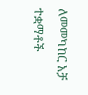ለመመካከር አቻ ተቋማቶች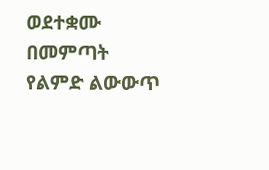ወደተቋሙ በመምጣት የልምድ ልውውጥ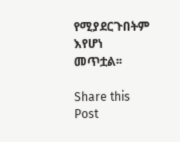የሚያደርጉበትም እየሆነ መጥቷል፡፡

Share this Post